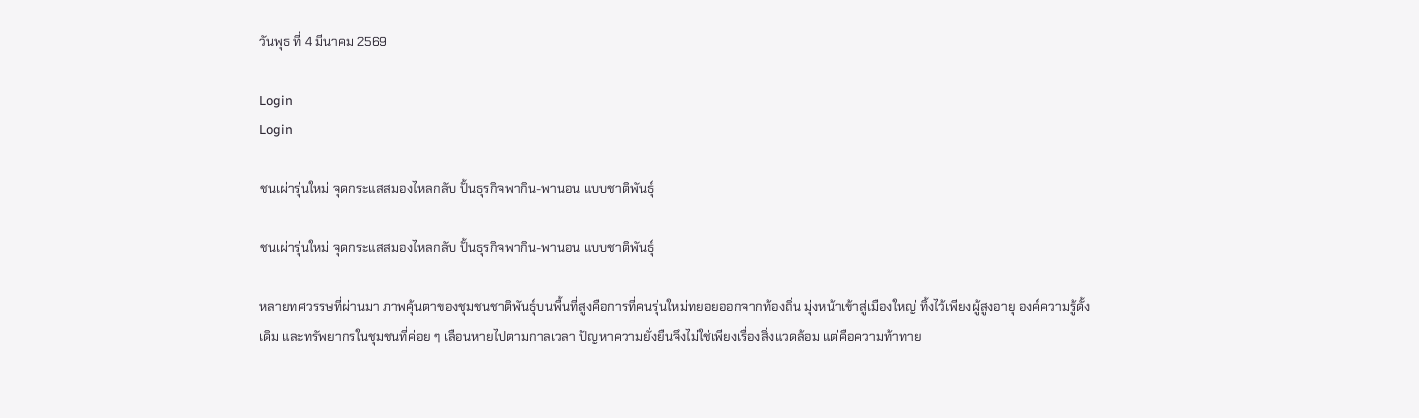วันพุธ ที่ 4 มีนาคม 2569

Login
Login

ชนเผ่ารุ่นใหม่ จุดกระแสสมองไหลกลับ ปั้นธุรกิจพากิน-พานอน แบบชาติพันธุ์

ชนเผ่ารุ่นใหม่ จุดกระแสสมองไหลกลับ ปั้นธุรกิจพากิน-พานอน แบบชาติพันธุ์

หลายทศวรรษที่ผ่านมา ภาพคุ้นตาของชุมชนชาติพันธุ์บนพื้นที่สูงคือการที่คนรุ่นใหม่ทยอยออกจากท้องถิ่น มุ่งหน้าเข้าสู่เมืองใหญ่ ทิ้งไว้เพียงผู้สูงอายุ องค์ความรู้ดั้งเดิม และทรัพยากรในชุมชนที่ค่อย ๆ เลือนหายไปตามกาลเวลา ปัญหาความยั่งยืนจึงไม่ใช่เพียงเรื่องสิ่งแวดล้อม แต่คือความท้าทาย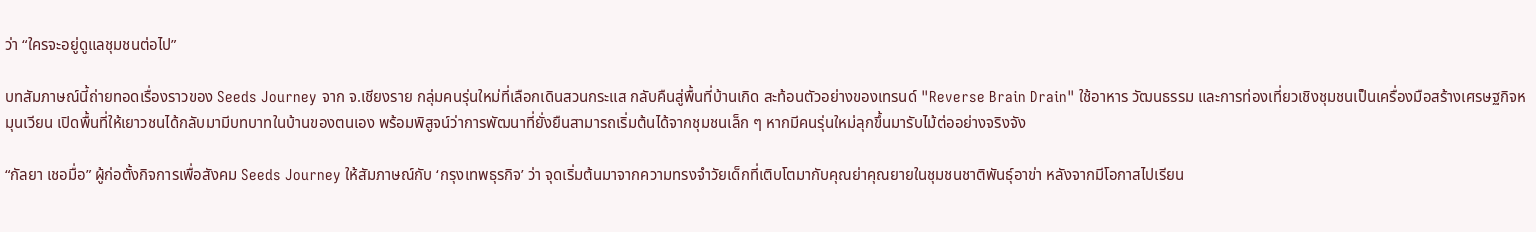ว่า “ใครจะอยู่ดูแลชุมชนต่อไป”

บทสัมภาษณ์นี้ถ่ายทอดเรื่องราวของ Seeds Journey จาก จ.เชียงราย กลุ่มคนรุ่นใหม่ที่เลือกเดินสวนกระแส กลับคืนสู่พื้นที่บ้านเกิด สะท้อนตัวอย่างของเทรนด์ "Reverse Brain Drain" ใช้อาหาร วัฒนธรรม และการท่องเที่ยวเชิงชุมชนเป็นเครื่องมือสร้างเศรษฐกิจหมุนเวียน เปิดพื้นที่ให้เยาวชนได้กลับมามีบทบาทในบ้านของตนเอง พร้อมพิสูจน์ว่าการพัฒนาที่ยั่งยืนสามารถเริ่มต้นได้จากชุมชนเล็ก ๆ หากมีคนรุ่นใหม่ลุกขึ้นมารับไม้ต่ออย่างจริงจัง

“กัลยา เชอมื่อ” ผู้ก่อตั้งกิจการเพื่อสังคม Seeds Journey ให้สัมภาษณ์กับ ‘กรุงเทพธุรกิจ’ ว่า จุดเริ่มต้นมาจากความทรงจำวัยเด็กที่เติบโตมากับคุณย่าคุณยายในชุมชนชาติพันธุ์อาข่า หลังจากมีโอกาสไปเรียน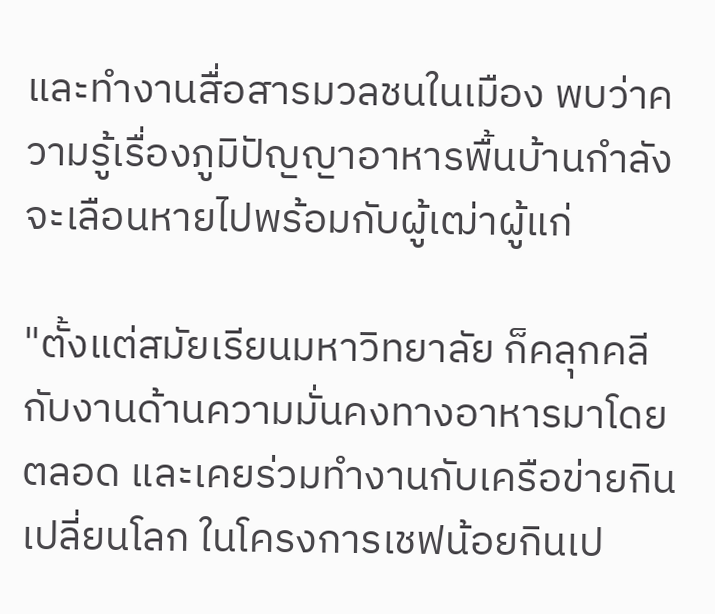และทำงานสื่อสารมวลชนในเมือง พบว่าความรู้เรื่องภูมิปัญญาอาหารพื้นบ้านกำลังจะเลือนหายไปพร้อมกับผู้เฒ่าผู้แก่

"ตั้งแต่สมัยเรียนมหาวิทยาลัย ก็คลุกคลีกับงานด้านความมั่นคงทางอาหารมาโดยตลอด และเคยร่วมทำงานกับเครือข่ายกินเปลี่ยนโลก ในโครงการเชฟน้อยกินเป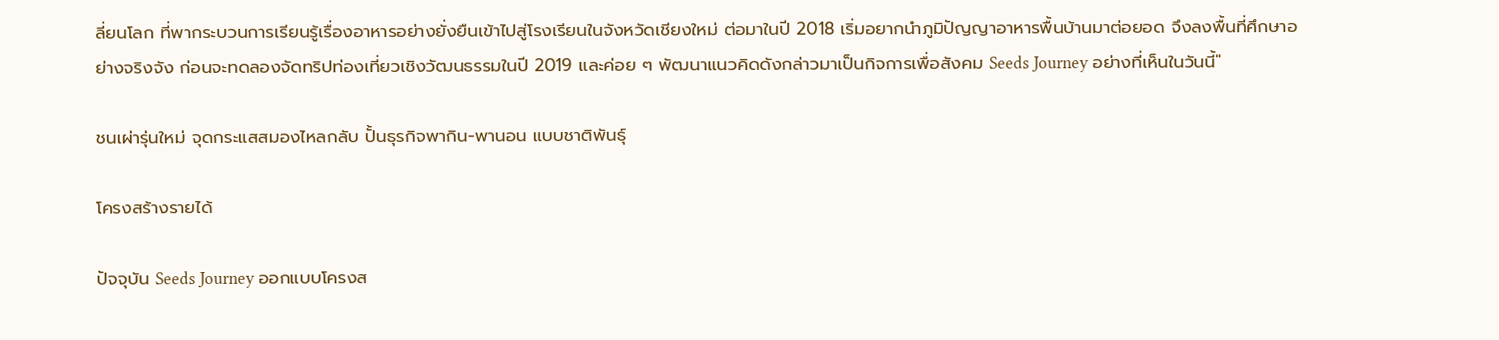ลี่ยนโลก ที่พากระบวนการเรียนรู้เรื่องอาหารอย่างยั่งยืนเข้าไปสู่โรงเรียนในจังหวัดเชียงใหม่ ต่อมาในปี 2018 เริ่มอยากนำภูมิปัญญาอาหารพื้นบ้านมาต่อยอด จึงลงพื้นที่ศึกษาอย่างจริงจัง ก่อนจะทดลองจัดทริปท่องเที่ยวเชิงวัฒนธรรมในปี 2019 และค่อย ๆ พัฒนาแนวคิดดังกล่าวมาเป็นกิจการเพื่อสังคม Seeds Journey อย่างที่เห็นในวันนี้"

ชนเผ่ารุ่นใหม่ จุดกระแสสมองไหลกลับ ปั้นธุรกิจพากิน-พานอน แบบชาติพันธุ์

โครงสร้างรายได้

ปัจจุบัน Seeds Journey ออกแบบโครงส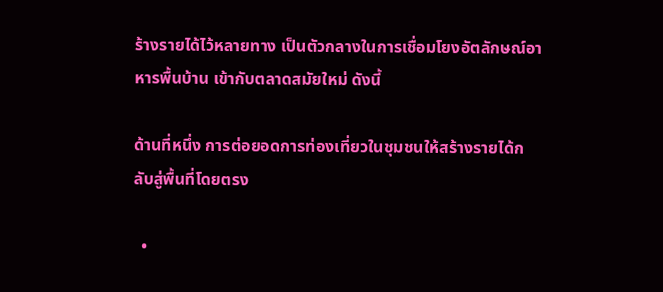ร้างรายได้ไว้หลายทาง เป็นตัวกลางในการเชื่อมโยงอัตลักษณ์อาหารพื้นบ้าน เข้ากับตลาดสมัยใหม่ ดังนี้

ด้านที่หนึ่ง การต่อยอดการท่องเที่ยวในชุมชนให้สร้างรายได้กลับสู่พื้นที่โดยตรง

  •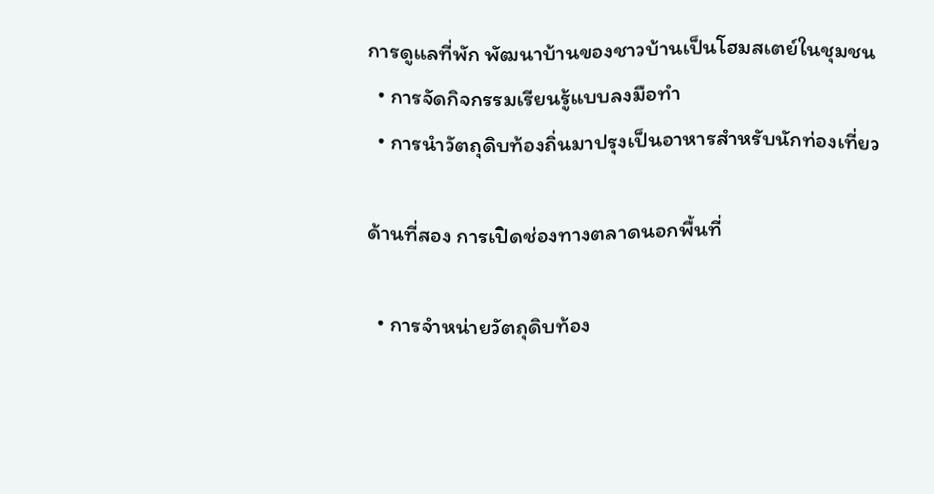การดูแลที่พัก พัฒนาบ้านของชาวบ้านเป็นโฮมสเตย์ในชุมชน
  • การจัดกิจกรรมเรียนรู้แบบลงมือทำ
  • การนำวัตถุดิบท้องถิ่นมาปรุงเป็นอาหารสำหรับนักท่องเที่ยว

ด้านที่สอง การเปิดช่องทางตลาดนอกพื้นที่

  • การจำหน่ายวัตถุดิบท้อง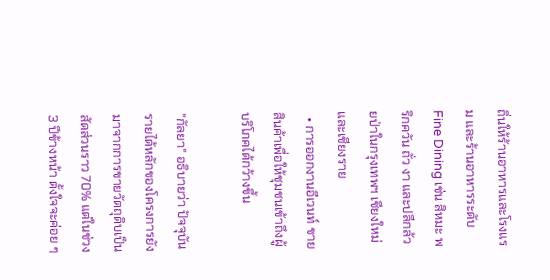ถิ่นให้ร้านอาหารและโรงแรม และร้านอาหารระดับ Fine Dining เช่น สิหมะ พริกควัน ถั่ว งา และปลีกล้วยป่าในกรุงเทพฯ เชียงใหม่ และเชียงราย
  • การออกงานอีเวนท์ ขายสินค้าเพื่อให้ชุมชนเข้าถึงผู้บริโภคได้กว้างขึ้น

"กัลยา" อธิบายว่า ปัจจุบันรายได้หลักของโครงการยังมาจากการขายวัตถุดิบเป็นสัดส่วนราว 70% แต่ในช่วง 3 ปีข้างหน้า ตั้งใจจะค่อย ๆ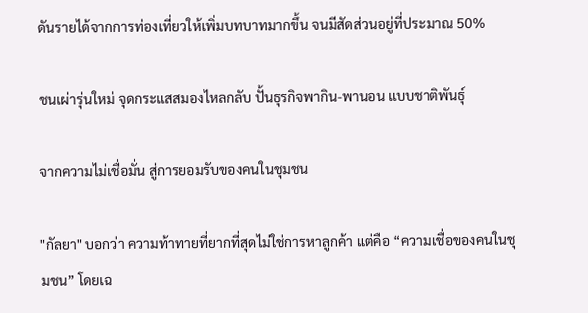ดันรายได้จากการท่องเที่ยวให้เพิ่มบทบาทมากขึ้น จนมีสัดส่วนอยู่ที่ประมาณ 50%

ชนเผ่ารุ่นใหม่ จุดกระแสสมองไหลกลับ ปั้นธุรกิจพากิน-พานอน แบบชาติพันธุ์

จากความไม่เชื่อมั่น สู่การยอมรับของคนในชุมชน

"กัลยา" บอกว่า ความท้าทายที่ยากที่สุดไม่ใช่การหาลูกค้า แต่คือ “ความเชื่อของคนในชุมชน” โดยเฉ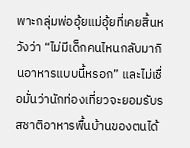พาะกลุ่มพ่ออุ้ยแม่อุ้ยที่เคยสิ้นหวังว่า “ไม่มีเด็กคนไหนกลับมากินอาหารแบบนี้หรอก” และไม่เชื่อมั่นว่านักท่องเที่ยวจะยอมรับรสชาติอาหารพื้นบ้านของตนได้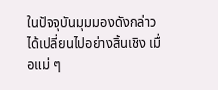ในปัจจุบันมุมมองดังกล่าวได้เปลี่ยนไปอย่างสิ้นเชิง เมื่อแม่ ๆ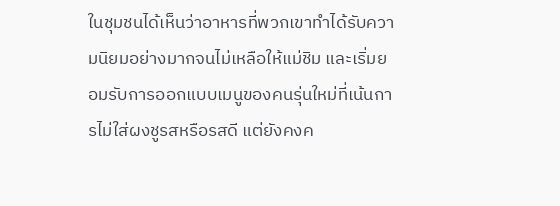ในชุมชนได้เห็นว่าอาหารที่พวกเขาทำได้รับความนิยมอย่างมากจนไม่เหลือให้แม่ชิม และเริ่มยอมรับการออกแบบเมนูของคนรุ่นใหม่ที่เน้นการไม่ใส่ผงชูรสหรือรสดี แต่ยังคงค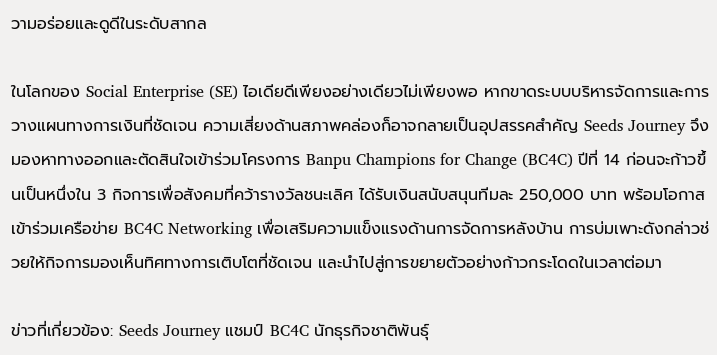วามอร่อยและดูดีในระดับสากล

ในโลกของ Social Enterprise (SE) ไอเดียดีเพียงอย่างเดียวไม่เพียงพอ หากขาดระบบบริหารจัดการและการวางแผนทางการเงินที่ชัดเจน ความเสี่ยงด้านสภาพคล่องก็อาจกลายเป็นอุปสรรคสำคัญ Seeds Journey จึงมองหาทางออกและตัดสินใจเข้าร่วมโครงการ Banpu Champions for Change (BC4C) ปีที่ 14 ก่อนจะก้าวขึ้นเป็นหนึ่งใน 3 กิจการเพื่อสังคมที่คว้ารางวัลชนะเลิศ ได้รับเงินสนับสนุนทีมละ 250,000 บาท พร้อมโอกาสเข้าร่วมเครือข่าย BC4C Networking เพื่อเสริมความแข็งแรงด้านการจัดการหลังบ้าน การบ่มเพาะดังกล่าวช่วยให้กิจการมองเห็นทิศทางการเติบโตที่ชัดเจน และนำไปสู่การขยายตัวอย่างก้าวกระโดดในเวลาต่อมา

ข่าวที่เกี่ยวข้อง: Seeds Journey แชมป์ BC4C นักธุรกิจชาติพันธุ์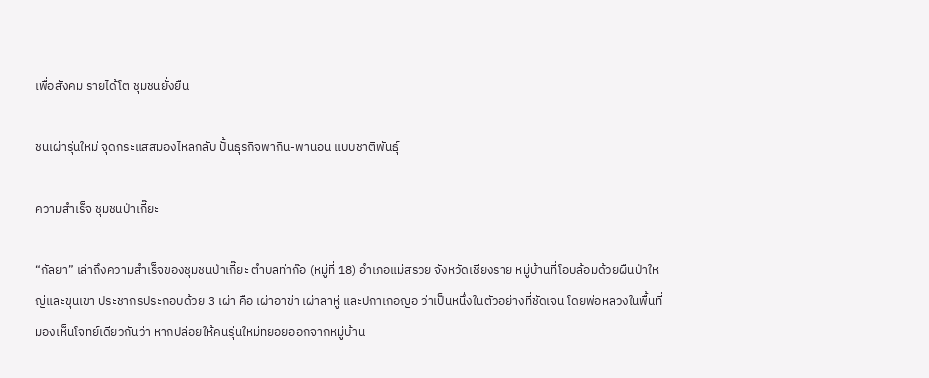เพื่อสังคม รายได้โต ชุมชนยั่งยืน

ชนเผ่ารุ่นใหม่ จุดกระแสสมองไหลกลับ ปั้นธุรกิจพากิน-พานอน แบบชาติพันธุ์

ความสำเร็จ ชุมชนป่าเกี๊ยะ

“กัลยา” เล่าถึงความสำเร็จของชุมชนป่าเกี๊ยะ ตำบลท่าก๊อ (หมู่ที่ 18) อำเภอแม่สรวย จังหวัดเชียงราย หมู่บ้านที่โอบล้อมด้วยผืนป่าใหญ่และขุนเขา ประชากรประกอบด้วย 3 เผ่า คือ เผ่าอาข่า เผ่าลาหู่ และปกาเกอญอ ว่าเป็นหนึ่งในตัวอย่างที่ชัดเจน โดยพ่อหลวงในพื้นที่มองเห็นโจทย์เดียวกันว่า หากปล่อยให้คนรุ่นใหม่ทยอยออกจากหมู่บ้าน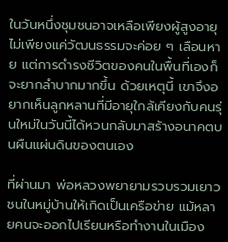ในวันหนึ่งชุมชนอาจเหลือเพียงผู้สูงอายุ ไม่เพียงแค่วัฒนธรรมจะค่อย ๆ เลือนหาย แต่การดำรงชีวิตของคนในพื้นที่เองก็จะยากลำบากมากขึ้น ด้วยเหตุนี้ เขาจึงอยากเห็นลูกหลานที่มีอายุใกล้เคียงกับคนรุ่นใหม่ในวันนี้ได้หวนกลับมาสร้างอนาคตบนผืนแผ่นดินของตนเอง

ที่ผ่านมา พ่อหลวงพยายามรวบรวมเยาวชนในหมู่บ้านให้เกิดเป็นเครือข่าย แม้หลายคนจะออกไปเรียนหรือทำงานในเมือง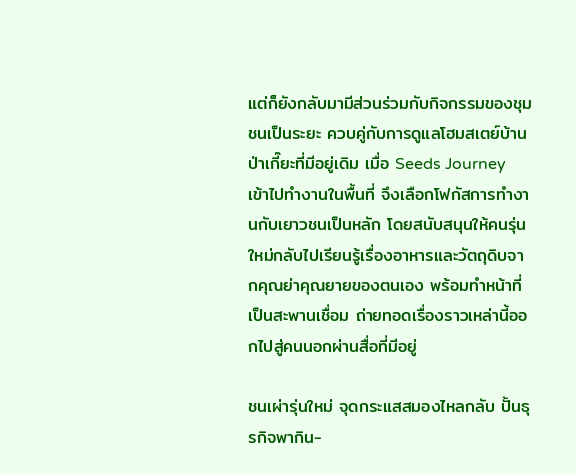แต่ก็ยังกลับมามีส่วนร่วมกับกิจกรรมของชุมชนเป็นระยะ ควบคู่กับการดูแลโฮมสเตย์บ้านป่าเกี๊ยะที่มีอยู่เดิม เมื่อ Seeds Journey เข้าไปทำงานในพื้นที่ จึงเลือกโฟกัสการทำงานกับเยาวชนเป็นหลัก โดยสนับสนุนให้คนรุ่นใหม่กลับไปเรียนรู้เรื่องอาหารและวัตถุดิบจากคุณย่าคุณยายของตนเอง พร้อมทำหน้าที่เป็นสะพานเชื่อม ถ่ายทอดเรื่องราวเหล่านี้ออกไปสู่คนนอกผ่านสื่อที่มีอยู่

ชนเผ่ารุ่นใหม่ จุดกระแสสมองไหลกลับ ปั้นธุรกิจพากิน-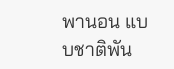พานอน แบบชาติพัน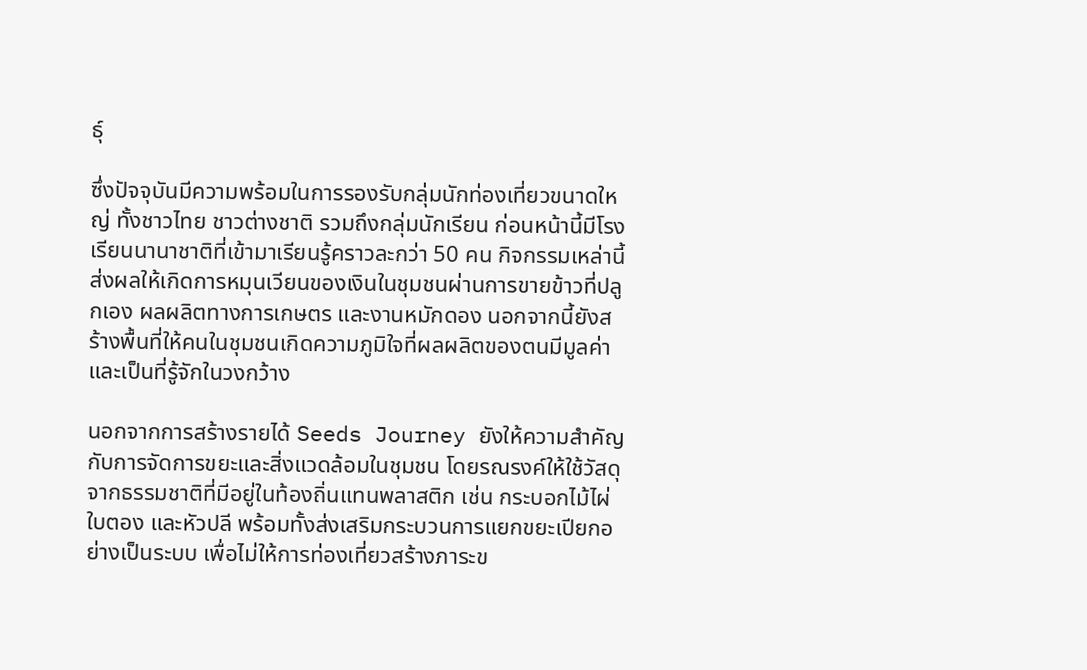ธุ์

ซึ่งปัจจุบันมีความพร้อมในการรองรับกลุ่มนักท่องเที่ยวขนาดใหญ่ ทั้งชาวไทย ชาวต่างชาติ รวมถึงกลุ่มนักเรียน ก่อนหน้านี้มีโรงเรียนนานาชาติที่เข้ามาเรียนรู้คราวละกว่า 50 คน กิจกรรมเหล่านี้ส่งผลให้เกิดการหมุนเวียนของเงินในชุมชนผ่านการขายข้าวที่ปลูกเอง ผลผลิตทางการเกษตร และงานหมักดอง นอกจากนี้ยังสร้างพื้นที่ให้คนในชุมชนเกิดความภูมิใจที่ผลผลิตของตนมีมูลค่าและเป็นที่รู้จักในวงกว้าง

นอกจากการสร้างรายได้ Seeds Journey ยังให้ความสำคัญกับการจัดการขยะและสิ่งแวดล้อมในชุมชน โดยรณรงค์ให้ใช้วัสดุจากธรรมชาติที่มีอยู่ในท้องถิ่นแทนพลาสติก เช่น กระบอกไม้ไผ่ ใบตอง และหัวปลี พร้อมทั้งส่งเสริมกระบวนการแยกขยะเปียกอย่างเป็นระบบ เพื่อไม่ให้การท่องเที่ยวสร้างภาระข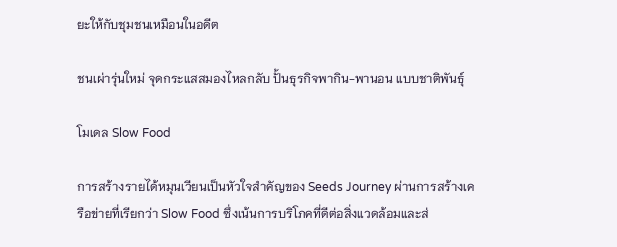ยะให้กับชุมชนเหมือนในอดีต

ชนเผ่ารุ่นใหม่ จุดกระแสสมองไหลกลับ ปั้นธุรกิจพากิน-พานอน แบบชาติพันธุ์

โมเดล Slow Food

การสร้างรายได้หมุนเวียนเป็นหัวใจสำคัญของ Seeds Journey ผ่านการสร้างเครือข่ายที่เรียกว่า Slow Food ซึ่งเน้นการบริโภคที่ดีต่อสิ่งแวดล้อมและส่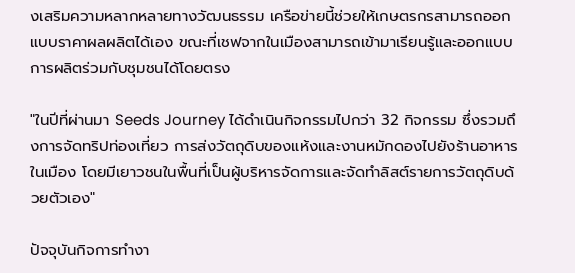งเสริมความหลากหลายทางวัฒนธรรม เครือข่ายนี้ช่วยให้เกษตรกรสามารถออกแบบราคาผลผลิตได้เอง ขณะที่เชฟจากในเมืองสามารถเข้ามาเรียนรู้และออกแบบการผลิตร่วมกับชุมชนได้โดยตรง

"ในปีที่ผ่านมา Seeds Journey ได้ดำเนินกิจกรรมไปกว่า 32 กิจกรรม ซึ่งรวมถึงการจัดทริปท่องเที่ยว การส่งวัตถุดิบของแห้งและงานหมักดองไปยังร้านอาหารในเมือง โดยมีเยาวชนในพื้นที่เป็นผู้บริหารจัดการและจัดทำลิสต์รายการวัตถุดิบด้วยตัวเอง"

ปัจจุบันกิจการทำงา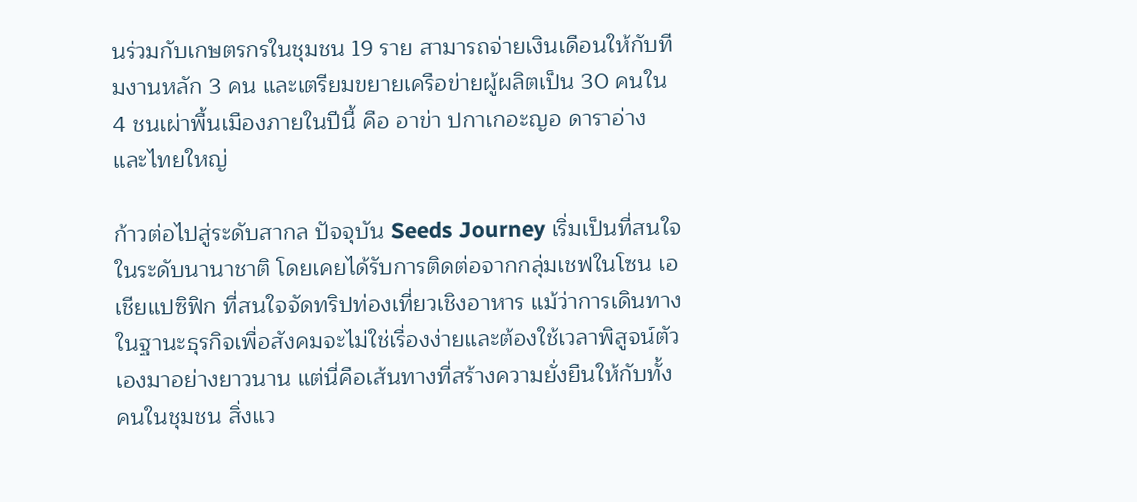นร่วมกับเกษตรกรในชุมชน 19 ราย สามารถจ่ายเงินเดือนให้กับทีมงานหลัก 3 คน และเตรียมขยายเครือข่ายผู้ผลิตเป็น 30 คนใน 4 ชนเผ่าพื้นเมืองภายในปีนี้ คือ อาข่า ปกาเกอะญอ ดาราอ่าง และไทยใหญ่

ก้าวต่อไปสู่ระดับสากล ปัจจุบัน Seeds Journey เริ่มเป็นที่สนใจในระดับนานาชาติ โดยเคยได้รับการติดต่อจากกลุ่มเชฟในโซน เอเชียแปซิฟิก ที่สนใจจัดทริปท่องเที่ยวเชิงอาหาร แม้ว่าการเดินทางในฐานะธุรกิจเพื่อสังคมจะไม่ใช่เรื่องง่ายและต้องใช้เวลาพิสูจน์ตัวเองมาอย่างยาวนาน แต่นี่คือเส้นทางที่สร้างความยั่งยืนให้กับทั้งคนในชุมชน สิ่งแว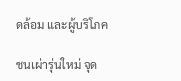ดล้อม และผู้บริโภค

ชนเผ่ารุ่นใหม่ จุด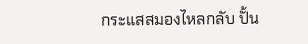กระแสสมองไหลกลับ ปั้น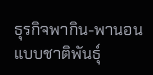ธุรกิจพากิน-พานอน แบบชาติพันธุ์